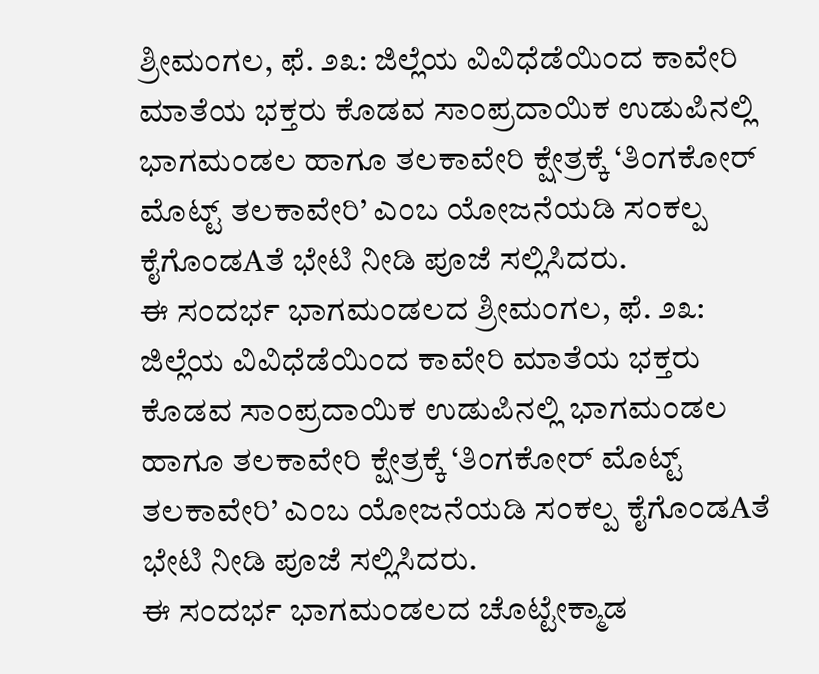ಶ್ರೀಮಂಗಲ, ಫೆ. ೨೩: ಜಿಲ್ಲೆಯ ವಿವಿಧೆಡೆಯಿಂದ ಕಾವೇರಿ ಮಾತೆಯ ಭಕ್ತರು ಕೊಡವ ಸಾಂಪ್ರದಾಯಿಕ ಉಡುಪಿನಲ್ಲಿ ಭಾಗಮಂಡಲ ಹಾಗೂ ತಲಕಾವೇರಿ ಕ್ಷೇತ್ರಕ್ಕೆ ‘ತಿಂಗಕೋರ್ ಮೊಟ್ಟ್ ತಲಕಾವೇರಿ’ ಎಂಬ ಯೋಜನೆಯಡಿ ಸಂಕಲ್ಪ ಕೈಗೊಂಡAತೆ ಭೇಟಿ ನೀಡಿ ಪೂಜೆ ಸಲ್ಲಿಸಿದರು.
ಈ ಸಂದರ್ಭ ಭಾಗಮಂಡಲದ ಶ್ರೀಮಂಗಲ, ಫೆ. ೨೩: ಜಿಲ್ಲೆಯ ವಿವಿಧೆಡೆಯಿಂದ ಕಾವೇರಿ ಮಾತೆಯ ಭಕ್ತರು ಕೊಡವ ಸಾಂಪ್ರದಾಯಿಕ ಉಡುಪಿನಲ್ಲಿ ಭಾಗಮಂಡಲ ಹಾಗೂ ತಲಕಾವೇರಿ ಕ್ಷೇತ್ರಕ್ಕೆ ‘ತಿಂಗಕೋರ್ ಮೊಟ್ಟ್ ತಲಕಾವೇರಿ’ ಎಂಬ ಯೋಜನೆಯಡಿ ಸಂಕಲ್ಪ ಕೈಗೊಂಡAತೆ ಭೇಟಿ ನೀಡಿ ಪೂಜೆ ಸಲ್ಲಿಸಿದರು.
ಈ ಸಂದರ್ಭ ಭಾಗಮಂಡಲದ ಚೊಟ್ಟೇಕ್ಮಾಡ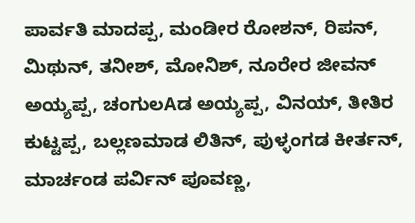ಪಾರ್ವತಿ ಮಾದಪ್ಪ, ಮಂಡೀರ ರೋಶನ್, ರಿಪನ್, ಮಿಥುನ್, ತನೀಶ್, ಮೋನಿಶ್, ನೂರೇರ ಜೀವನ್ ಅಯ್ಯಪ್ಪ, ಚಂಗುಲAಡ ಅಯ್ಯಪ್ಪ, ವಿನಯ್, ತೀತಿರ ಕುಟ್ಟಪ್ಪ, ಬಲ್ಲಣಮಾಡ ಲಿತಿನ್, ಪುಳ್ಳಂಗಡ ಕೀರ್ತನ್, ಮಾರ್ಚಂಡ ಪರ್ವಿನ್ ಪೂವಣ್ಣ,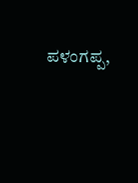ಪಳಂಗಪ್ಪ,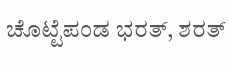ಚೊಟ್ಟೆಪಂಡ ಭರತ್, ಶರತ್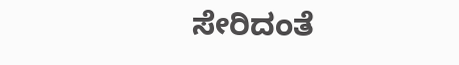ಸೇರಿದಂತೆ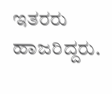ಇತರರು ಹಾಜರಿದ್ದರು.